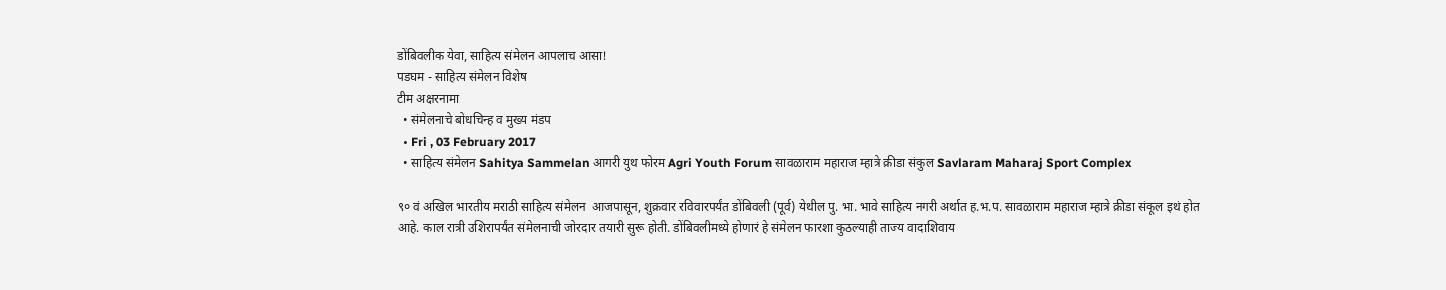डोंबिवलीक येवा, साहित्य संमेलन आपलाच आसा!
पडघम - साहित्य संमेलन विशेष
टीम अक्षरनामा
  • संमेलनाचे बोधचिन्ह व मुख्य मंडप
  • Fri , 03 February 2017
  • साहित्य संमेलन Sahitya Sammelan आगरी युथ फोरम Agri Youth Forum सावळाराम महाराज म्हात्रे क्रीडा संकुल Savlaram Maharaj Sport Complex

९० वं अखिल भारतीय मराठी साहित्य संमेलन  आजपासून, शुक्रवार रविवारपर्यंत डोंबिवली (पूर्व) येथील पु. भा. भावे साहित्य नगरी अर्थात ह.भ.प. सावळाराम महाराज म्हात्रे क्रीडा संकूल इथं होत आहे. काल रात्री उशिरापर्यंत संमेलनाची जोरदार तयारी सुरू होती. डोंबिवलीमध्ये होणारं हे संमेलन फारशा कुठल्याही ताज्य वादाशिवाय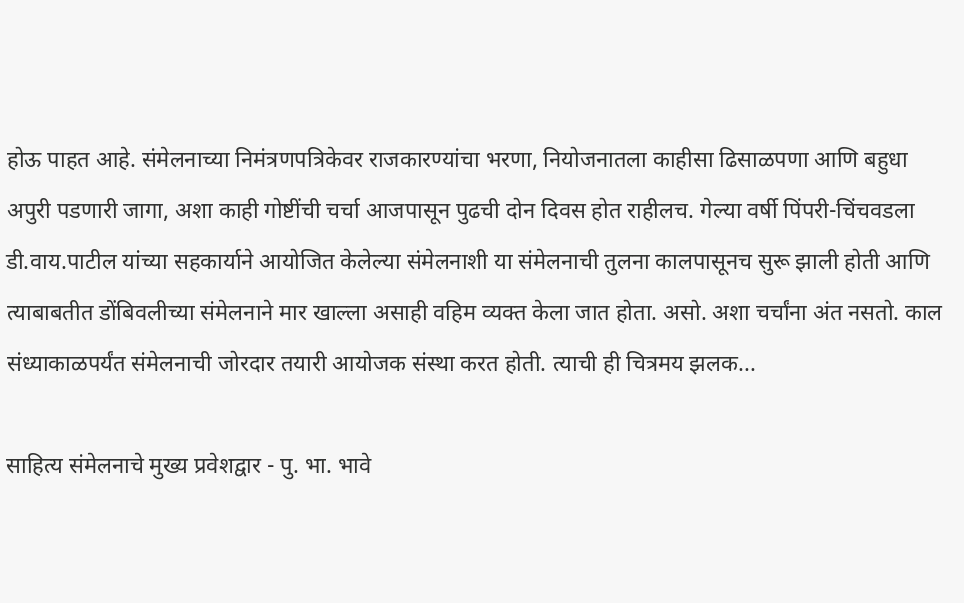होऊ पाहत आहे. संमेलनाच्या निमंत्रणपत्रिकेवर राजकारण्यांचा भरणा, नियोजनातला काहीसा ढिसाळपणा आणि बहुधा अपुरी पडणारी जागा, अशा काही गोष्टींची चर्चा आजपासून पुढची दोन दिवस होत राहीलच. गेल्या वर्षी पिंपरी-चिंचवडला डी.वाय.पाटील यांच्या सहकार्याने आयोजित केलेल्या संमेलनाशी या संमेलनाची तुलना कालपासूनच सुरू झाली होती आणि त्याबाबतीत डोंबिवलीच्या संमेलनाने मार खाल्ला असाही वहिम व्यक्त केला जात होता. असो. अशा चर्चांना अंत नसतो. काल संध्याकाळपर्यंत संमेलनाची जोरदार तयारी आयोजक संस्था करत होती. त्याची ही चित्रमय झलक...

साहित्य संमेलनाचे मुख्य प्रवेशद्वार - पु. भा. भावे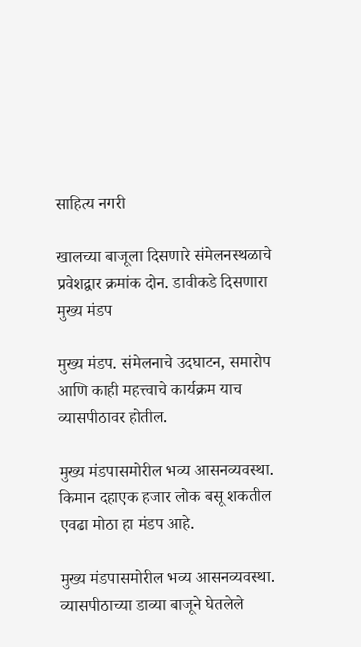साहित्य नगरी

खालच्या बाजूला दिसणारे संमेलनस्थळाचे प्रवेशद्वार क्रमांक दोन. डावीकडे दिसणारा मुख्य मंडप

मुख्य मंडप. संमेलनाचे उदघाटन, समारोप आणि काही महत्त्वाचे कार्यक्रम याच व्यासपीठावर होतील.

मुख्य मंडपासमोरील भव्य आसनव्यवस्था. किमान दहाएक हजार लोक बसू शकतील एवढा मोठा हा मंडप आहे.

मुख्य मंडपासमोरील भव्य आसनव्यवस्था. व्यासपीठाच्या डाव्या बाजूने घेतलेले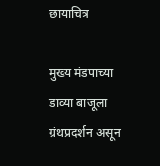छायाचित्र

मुख्य मंडपाच्या डाव्या बाजूला ग्रंथप्रदर्शन असून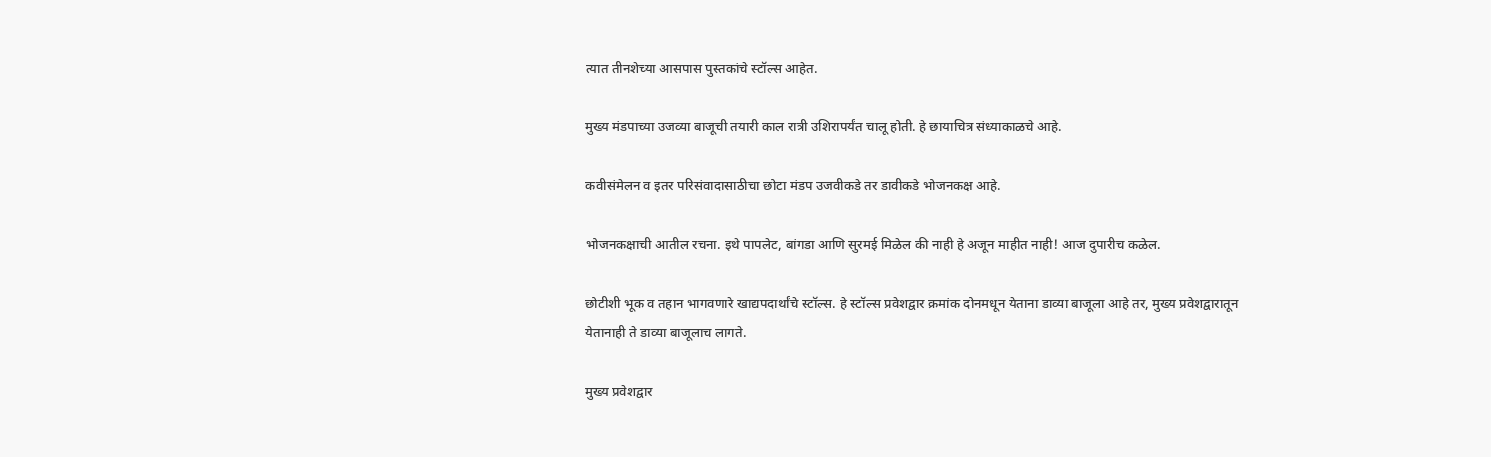त्यात तीनशेच्या आसपास पुस्तकांचे स्टॉल्स आहेत.

मुख्य मंडपाच्या उजव्या बाजूची तयारी काल रात्री उशिरापर्यंत चालू होती. हे छायाचित्र संध्याकाळचे आहे.

कवीसंमेलन व इतर परिसंवादासाठीचा छोटा मंडप उजवीकडे तर डावीकडे भोजनकक्ष आहे.

भोजनकक्षाची आतील रचना. इथे पापलेट, बांगडा आणि सुरमई मिळेल की नाही हे अजून माहीत नाही! आज दुपारीच कळेल.

छोटीशी भूक व तहान भागवणारे खाद्यपदार्थांचे स्टॉल्स. हे स्टॉल्स प्रवेशद्वार क्रमांक दोनमधून येताना डाव्या बाजूला आहे तर, मुख्य प्रवेशद्वारातून येतानाही ते डाव्या बाजूलाच लागते.

मुख्य प्रवेशद्वार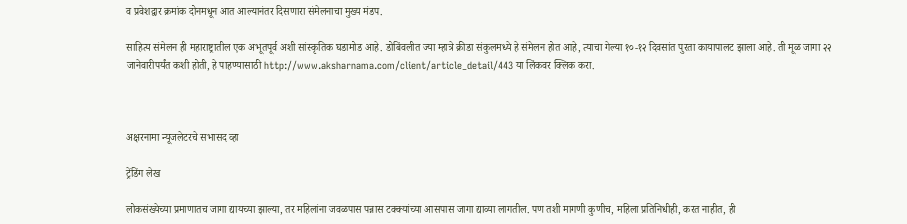व प्रवेशद्वार क्रमांक दोनमधून आत आल्यानंतर दिसणारा संमेलनाचा मुख्य मंडप.

साहित्य संमेलन ही महाराष्ट्रातील एक अभूतपूर्व अशी सांस्कृतिक घडामोड आहे. डोबिंवलीत ज्या म्हात्रे क्रीडा संकुलमध्ये हे संमेलन होत आहे, त्याचा गेल्या १०-१२ दिवसांत पुरता कायापालट झाला आहे. ती मूळ जागा २२ जानेवारीपर्यंत कशी होती, हे पाहण्यासाठी http://www.aksharnama.com/client/article_detail/443 या लिंकवर क्लिक करा.



अक्षरनामा न्यूजलेटरचे सभासद व्हा

ट्रेंडिंग लेख

लोकसंख्येच्या प्रमाणातच जागा द्यायच्या झाल्या, तर महिलांना जवळपास पन्नास टक्क्यांच्या आसपास जागा द्याव्या लागतील. पण तशी मागणी कुणीच, महिला प्रतिनिधीही, करत नाहीत, ही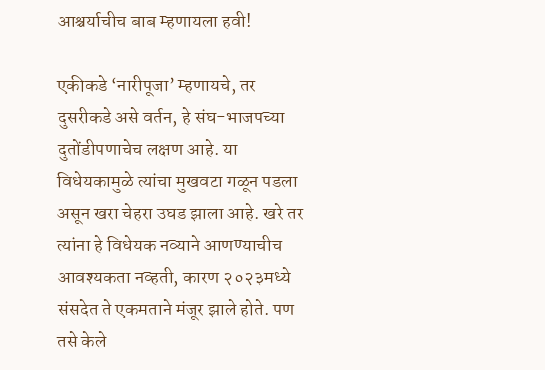आश्चर्याचीच बाब म्हणायला हवी!

एकीकडे ‘नारीपूजा’ म्हणायचे, तर दुसरीकडे असे वर्तन, हे संघ-भाजपच्या दुतोंडीपणाचेच लक्षण आहे. या विधेयकामुळे त्यांचा मुखवटा गळून पडला असून खरा चेहरा उघड झाला आहे. खरे तर त्यांना हे विधेयक नव्याने आणण्याचीच आवश्यकता नव्हती, कारण २०२३मध्ये संसदेत ते एकमताने मंजूर झाले होते. पण तसे केले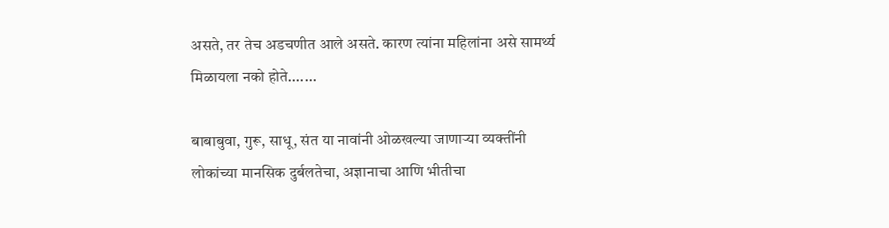असते, तर तेच अडचणीत आले असते. कारण त्यांना महिलांना असे सामर्थ्य मिळायला नको होते.......

बाबाबुवा, गुरू, साधू, संत या नावांनी ओळखल्या जाणाऱ्या व्यक्तींनी लोकांच्या मानसिक दुर्बलतेचा, अज्ञानाचा आणि भीतीचा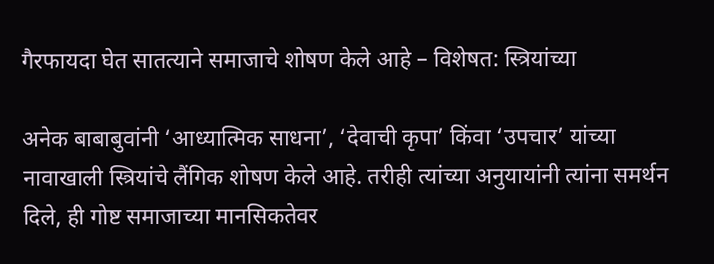गैरफायदा घेत सातत्याने समाजाचे शोषण केले आहे – विशेषत: स्त्रियांच्या

अनेक बाबाबुवांनी ‘आध्यात्मिक साधना’, ‘देवाची कृपा’ किंवा ‘उपचार’ यांच्या नावाखाली स्त्रियांचे लैंगिक शोषण केले आहे. तरीही त्यांच्या अनुयायांनी त्यांना समर्थन दिले, ही गोष्ट समाजाच्या मानसिकतेवर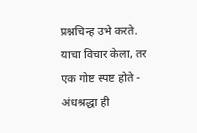प्रश्नचिन्ह उभे करते. याचा विचार केला, तर एक गोष्ट स्पष्ट होते - अंधश्रद्धा ही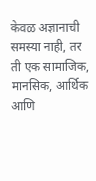केवळ अज्ञानाची समस्या नाही, तर ती एक सामाजिक, मानसिक, आर्थिक आणि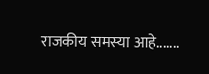राजकीय समस्या आहे.......